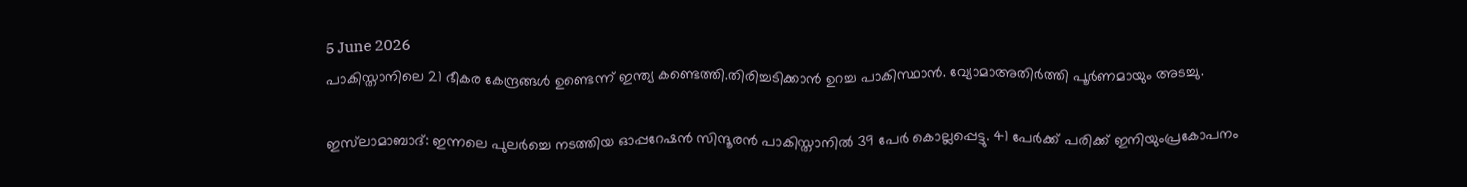5 June 2026
പാകിസ്താനിലെ 21 ഭീകര കേന്ദ്രങ്ങൾ ഉണ്ടെന്ന് ഇന്ത്യ കണ്ടെത്തി.തിരിച്ചടിക്കാൻ ഉറച്ച പാകിസ്ഥാൻ. വ്യോമാഅതിർത്തി പൂർണമായും അടച്ചു.

ഇസ്‌ലാമാബാദ്: ഇന്നലെ പുലർച്ചെ നടത്തിയ ഓപ്പറേഷൻ സിന്ദൂരൻ പാകിസ്താനിൽ 39 പേർ കൊല്ലപ്പെട്ടു. 41 പേർക്ക് പരിക്ക് ഇനിയുംപ്രകോപനം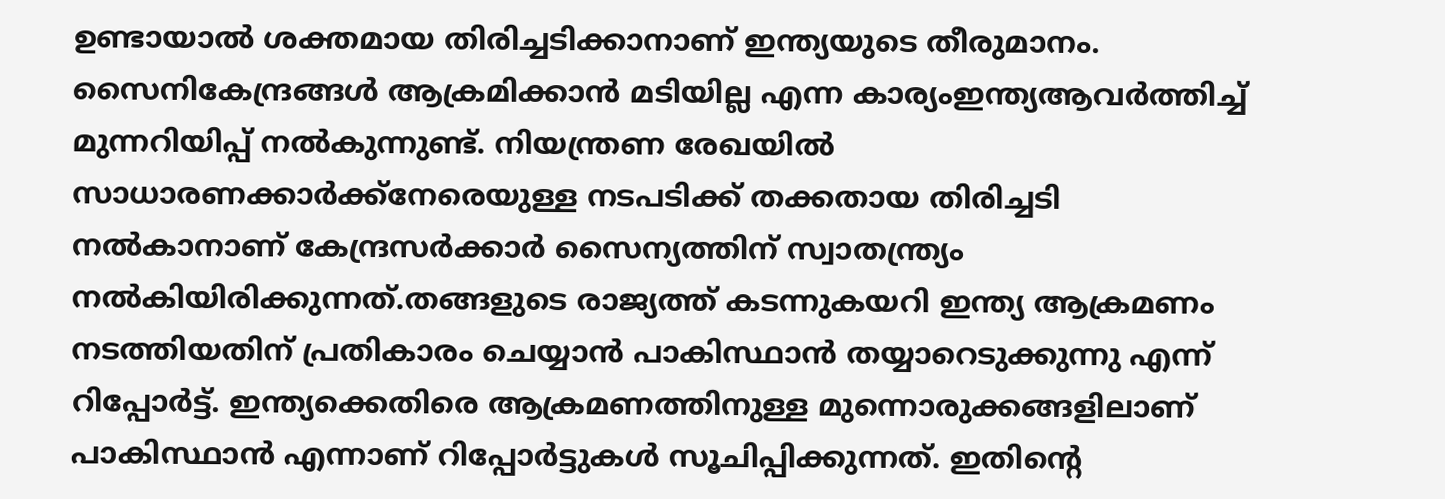ഉണ്ടായാൽ ശക്തമായ തിരിച്ചടിക്കാനാണ് ഇന്ത്യയുടെ തീരുമാനം. സൈനികേന്ദ്രങ്ങൾ ആക്രമിക്കാൻ മടിയില്ല എന്ന കാര്യംഇന്ത്യആവർത്തിച്ച് മുന്നറിയിപ്പ് നൽകുന്നുണ്ട്. നിയന്ത്രണ രേഖയിൽ സാധാരണക്കാർക്ക്നേരെയുള്ള നടപടിക്ക് തക്കതായ തിരിച്ചടി നൽകാനാണ് കേന്ദ്രസർക്കാർ സൈന്യത്തിന് സ്വാതന്ത്ര്യം നൽകിയിരിക്കുന്നത്.തങ്ങളുടെ രാജ്യത്ത് കടന്നുകയറി ഇന്ത്യ ആക്രമണം നടത്തിയതിന് പ്രതികാരം ചെയ്യാൻ പാകിസ്ഥാൻ തയ്യാറെടുക്കുന്നു എന്ന് റിപ്പോർട്ട്. ഇന്ത്യക്കെതിരെ ആക്രമണത്തിനുള്ള മുന്നൊരുക്കങ്ങളിലാണ് പാകിസ്ഥാൻ എന്നാണ് റിപ്പോർട്ടുകൾ സൂചിപ്പിക്കുന്നത്. ഇതിന്റെ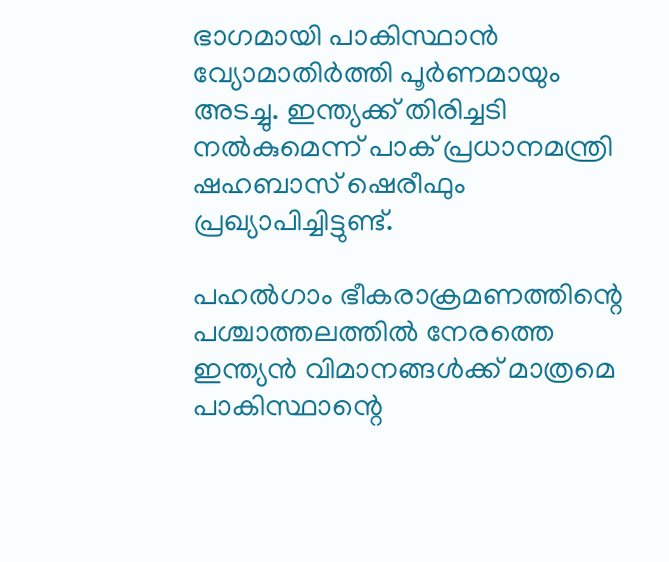ഭാഗമായി പാകിസ്ഥാൻ വ്യോമാതിർത്തി പൂർണമായും അടച്ചു. ഇന്ത്യക്ക് തിരിച്ചടി നൽകുമെന്ന് പാക് പ്രധാനമന്ത്രി ഷഹബാസ് ഷെരീഫും പ്രഖ്യാപിച്ചിട്ടുണ്ട്.

പഹൽഗാം ഭീകരാക്രമണത്തിന്റെ പശ്ചാത്തലത്തിൽ നേരത്തെ ഇന്ത്യൻ വിമാനങ്ങൾക്ക് മാത്രമെ പാകിസ്ഥാന്റെ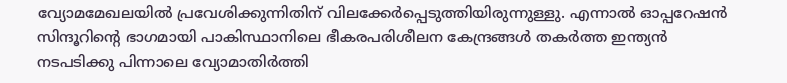വ്യോമമേഖലയിൽ പ്രവേശിക്കുന്നിതിന് വിലക്കേർപ്പെടുത്തിയിരുന്നുള്ളു. എന്നാൽ ഓപ്പറേഷൻ സിന്ദൂറിന്റെ ഭാഗമായി പാകിസ്ഥാനിലെ ഭീകരപരിശീലന കേന്ദ്രങ്ങൾ തകർത്ത ഇന്ത്യൻ നടപടിക്കു പിന്നാലെ വ്യോമാതിർത്തി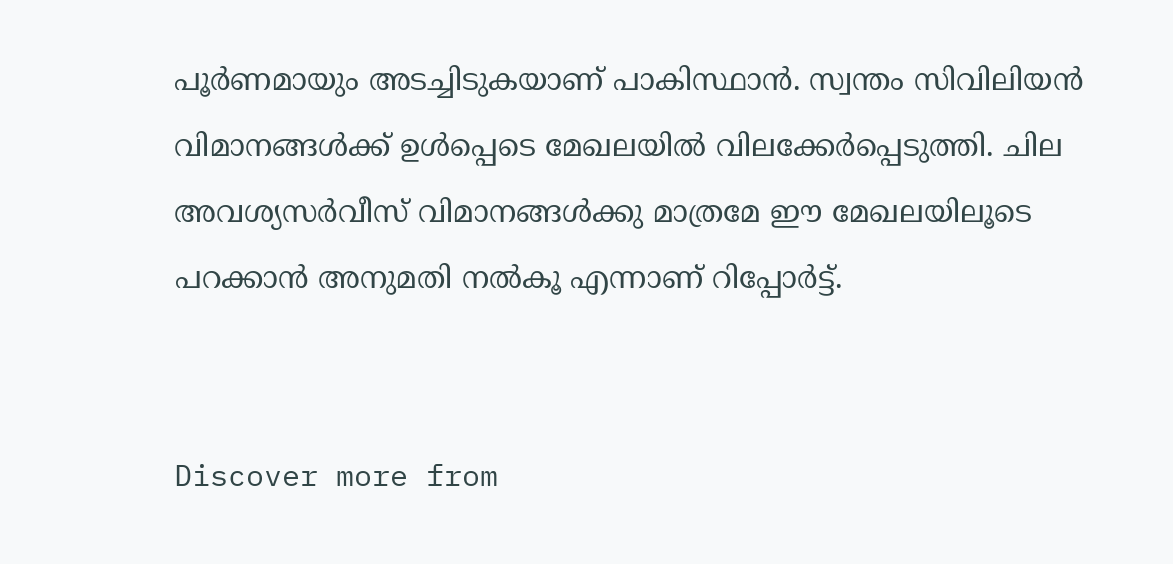പൂർണമായും അടച്ചിടുകയാണ് പാകിസ്ഥാൻ. സ്വന്തം സിവിലിയൻ വിമാനങ്ങൾക്ക് ഉൾപ്പെടെ മേഖലയിൽ വിലക്കേർപ്പെടുത്തി. ചില അവശ്യസർവീസ് വിമാനങ്ങൾക്കു മാത്രമേ ഈ മേഖലയിലൂടെ പറക്കാൻ അനുമതി നൽകൂ എന്നാണ് റിപ്പോർട്ട്.


Discover more from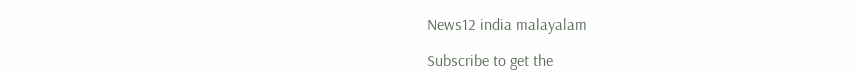News12 india malayalam

Subscribe to get the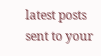latest posts sent to your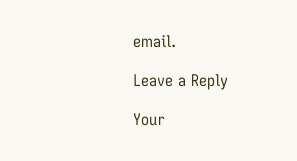email.

Leave a Reply

Your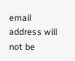email address will not be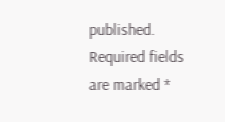published. Required fields are marked *